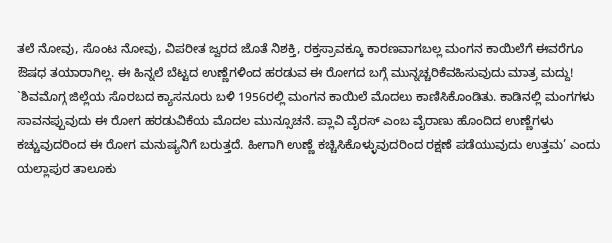ತಲೆ ನೋವು, ಸೊಂಟ ನೋವು, ವಿಪರೀತ ಜ್ವರದ ಜೊತೆ ನಿಶಕ್ತಿ, ರಕ್ತಸ್ರಾವಕ್ಕೂ ಕಾರಣವಾಗಬಲ್ಲ ಮಂಗನ ಕಾಯಿಲೆಗೆ ಈವರೆಗೂ ಔಷಧ ತಯಾರಾಗಿಲ್ಲ. ಈ ಹಿನ್ನಲೆ ಬೆಟ್ಟದ ಉಣ್ಣೆಗಳಿಂದ ಹರಡುವ ಈ ರೋಗದ ಬಗ್ಗೆ ಮುನ್ನಚ್ಚರಿಕೆವಹಿಸುವುದು ಮಾತ್ರ ಮದ್ದು!
`ಶಿವಮೊಗ್ಗ ಜಿಲ್ಲೆಯ ಸೊರಬದ ಕ್ಯಾಸನೂರು ಬಳಿ 1956ರಲ್ಲಿ ಮಂಗನ ಕಾಯಿಲೆ ಮೊದಲು ಕಾಣಿಸಿಕೊಂಡಿತು. ಕಾಡಿನಲ್ಲಿ ಮಂಗಗಳು ಸಾವನಪ್ಪುವುದು ಈ ರೋಗ ಹರಡುವಿಕೆಯ ಮೊದಲ ಮುನ್ಸೂಚನೆ. ಪ್ಲಾವಿ ವೈರಸ್ ಎಂಬ ವೈರಾಣು ಹೊಂದಿದ ಉಣ್ಣೆಗಳು ಕಚ್ಚುವುದರಿಂದ ಈ ರೋಗ ಮನುಷ್ಯನಿಗೆ ಬರುತ್ತದೆ. ಹೀಗಾಗಿ ಉಣ್ಣೆ ಕಚ್ಚಿಸಿಕೊಳ್ಳುವುದರಿಂದ ರಕ್ಷಣೆ ಪಡೆಯುವುದು ಉತ್ತಮ’ ಎಂದು ಯಲ್ಲಾಪುರ ತಾಲೂಕು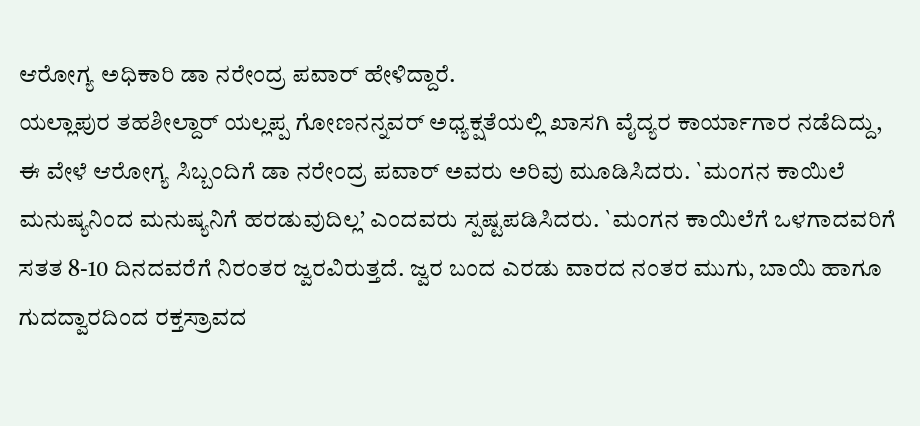ಆರೋಗ್ಯ ಅಧಿಕಾರಿ ಡಾ ನರೇಂದ್ರ ಪವಾರ್ ಹೇಳಿದ್ದಾರೆ.
ಯಲ್ಲಾಪುರ ತಹಶೀಲ್ದಾರ್ ಯಲ್ಲಪ್ಪ ಗೋಣನನ್ನವರ್ ಅಧ್ಯಕ್ಷತೆಯಲ್ಲಿ ಖಾಸಗಿ ವೈದ್ಯರ ಕಾರ್ಯಾಗಾರ ನಡೆದಿದ್ದು, ಈ ವೇಳೆ ಆರೋಗ್ಯ ಸಿಬ್ಬಂದಿಗೆ ಡಾ ನರೇಂದ್ರ ಪವಾರ್ ಅವರು ಅರಿವು ಮೂಡಿಸಿದರು. `ಮಂಗನ ಕಾಯಿಲೆ ಮನುಷ್ಯನಿಂದ ಮನುಷ್ಯನಿಗೆ ಹರಡುವುದಿಲ್ಲ’ ಎಂದವರು ಸ್ಪಷ್ಟಪಡಿಸಿದರು. `ಮಂಗನ ಕಾಯಿಲೆಗೆ ಒಳಗಾದವರಿಗೆ ಸತತ 8-10 ದಿನದವರೆಗೆ ನಿರಂತರ ಜ್ವರವಿರುತ್ತದೆ. ಜ್ವರ ಬಂದ ಎರಡು ವಾರದ ನಂತರ ಮುಗು, ಬಾಯಿ ಹಾಗೂ ಗುದದ್ವಾರದಿಂದ ರಕ್ತಸ್ರಾವದ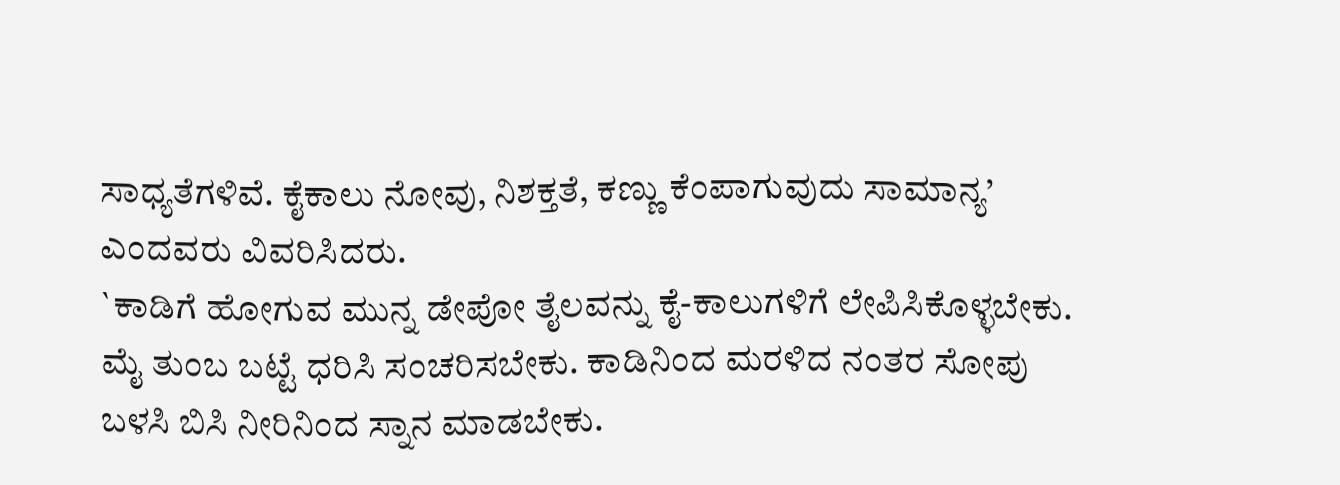ಸಾಧ್ಯತೆಗಳಿವೆ. ಕೈಕಾಲು ನೋವು, ನಿಶಕ್ತತೆ, ಕಣ್ಣು ಕೆಂಪಾಗುವುದು ಸಾಮಾನ್ಯ’ ಎಂದವರು ವಿವರಿಸಿದರು.
`ಕಾಡಿಗೆ ಹೋಗುವ ಮುನ್ನ ಡೇಪೋ ತೈಲವನ್ನು ಕೈ-ಕಾಲುಗಳಿಗೆ ಲೇಪಿಸಿಕೊಳ್ಳಬೇಕು. ಮೈ ತುಂಬ ಬಟ್ಟೆ ಧರಿಸಿ ಸಂಚರಿಸಬೇಕು. ಕಾಡಿನಿಂದ ಮರಳಿದ ನಂತರ ಸೋಪು ಬಳಸಿ ಬಿಸಿ ನೀರಿನಿಂದ ಸ್ನಾನ ಮಾಡಬೇಕು.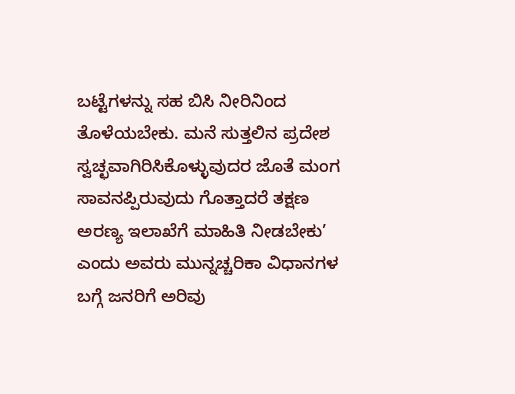ಬಟ್ಟೆಗಳನ್ನು ಸಹ ಬಿಸಿ ನೀರಿನಿಂದ ತೊಳೆಯಬೇಕು. ಮನೆ ಸುತ್ತಲಿನ ಪ್ರದೇಶ ಸ್ವಚ್ಛವಾಗಿರಿಸಿಕೊಳ್ಳುವುದರ ಜೊತೆ ಮಂಗ ಸಾವನಪ್ಪಿರುವುದು ಗೊತ್ತಾದರೆ ತಕ್ಷಣ ಅರಣ್ಯ ಇಲಾಖೆಗೆ ಮಾಹಿತಿ ನೀಡಬೇಕು’ ಎಂದು ಅವರು ಮುನ್ನಚ್ಚರಿಕಾ ವಿಧಾನಗಳ ಬಗ್ಗೆ ಜನರಿಗೆ ಅರಿವು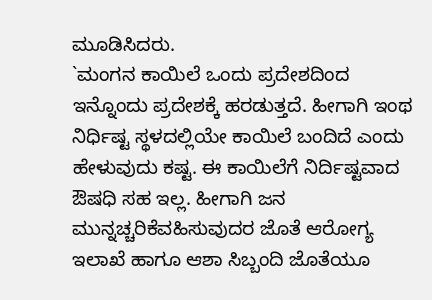ಮೂಡಿಸಿದರು.
`ಮಂಗನ ಕಾಯಿಲೆ ಒಂದು ಪ್ರದೇಶದಿಂದ ಇನ್ನೊಂದು ಪ್ರದೇಶಕ್ಕೆ ಹರಡುತ್ತದೆ. ಹೀಗಾಗಿ ಇಂಥ ನಿರ್ಧಿಷ್ಟ ಸ್ಥಳದಲ್ಲಿಯೇ ಕಾಯಿಲೆ ಬಂದಿದೆ ಎಂದು ಹೇಳುವುದು ಕಷ್ಟ. ಈ ಕಾಯಿಲೆಗೆ ನಿರ್ದಿಷ್ಟವಾದ ಔಷಧಿ ಸಹ ಇಲ್ಲ. ಹೀಗಾಗಿ ಜನ ಮುನ್ನಚ್ಚರಿಕೆವಹಿಸುವುದರ ಜೊತೆ ಆರೋಗ್ಯ ಇಲಾಖೆ ಹಾಗೂ ಆಶಾ ಸಿಬ್ಬಂದಿ ಜೊತೆಯೂ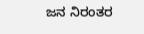ಜನ ನಿರಂತರ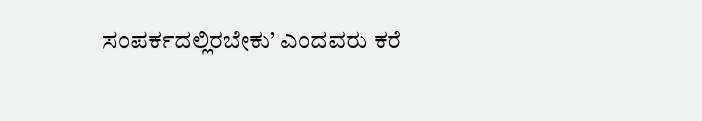ಸಂಪರ್ಕದಲ್ಲಿರಬೇಕು’ ಎಂದವರು ಕರೆ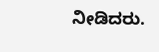ನೀಡಿದರು.